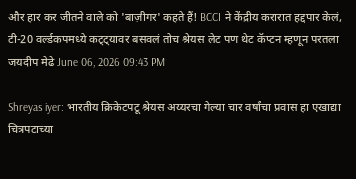और हार कर जीतने वाले को 'बाज़ीगर' कहते हैं! BCCI ने केंद्रीय करारात हद्दपार केलं, टी-20 वर्ल्डकपमध्ये कट्ट्यावर बसवलं तोच श्रेयस लेट पण थेट कॅप्टन म्हणून परतला
जयदीप मेढे June 06, 2026 09:43 PM

Shreyas iyer: भारतीय क्रिकेटपटू श्रेयस अय्यरचा गेल्या चार वर्षांचा प्रवास हा एखाद्या चित्रपटाच्या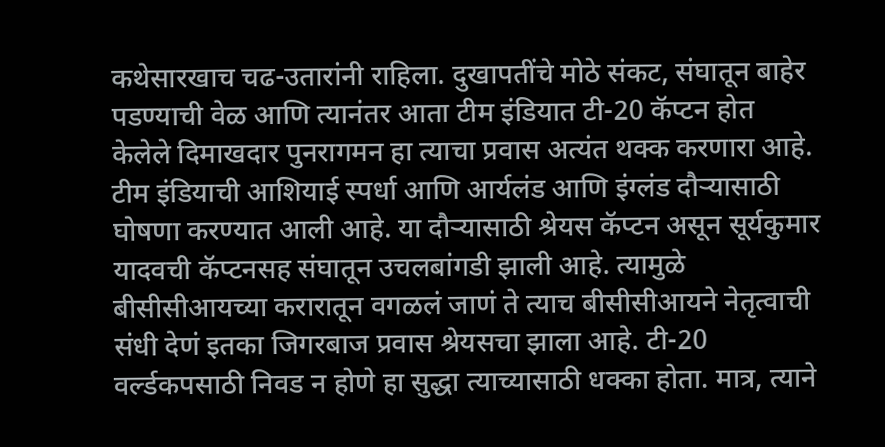कथेसारखाच चढ-उतारांनी राहिला. दुखापतींचे मोठे संकट, संघातून बाहेर पडण्याची वेळ आणि त्यानंतर आता टीम इंडियात टी-20 कॅप्टन होत केलेले दिमाखदार पुनरागमन हा त्याचा प्रवास अत्यंत थक्क करणारा आहे. टीम इंडियाची आशियाई स्पर्धा आणि आर्यलंड आणि इंग्लंड दौऱ्यासाठी घोषणा करण्यात आली आहे. या दौऱ्यासाठी श्रेयस कॅप्टन असून सूर्यकुमार यादवची कॅप्टनसह संघातून उचलबांगडी झाली आहे. त्यामुळे बीसीसीआयच्या करारातून वगळलं जाणं ते त्याच बीसीसीआयने नेतृत्वाची संधी देणं इतका जिगरबाज प्रवास श्रेयसचा झाला आहे. टी-20 वर्ल्डकपसाठी निवड न होणे हा सुद्धा त्याच्यासाठी धक्का होता. मात्र, त्याने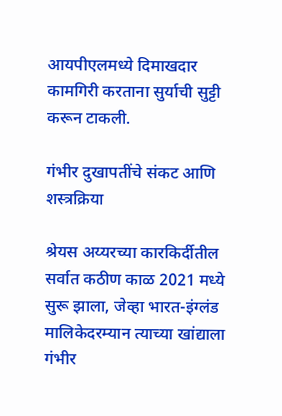आयपीएलमध्ये दिमाखदार कामगिरी करताना सुर्याची सुट्टी करून टाकली.

गंभीर दुखापतींचे संकट आणि शस्त्रक्रिया

श्रेयस अय्यरच्या कारकिर्दीतील सर्वात कठीण काळ 2021 मध्ये सुरू झाला, जेव्हा भारत-इंग्लंड मालिकेदरम्यान त्याच्या खांद्याला गंभीर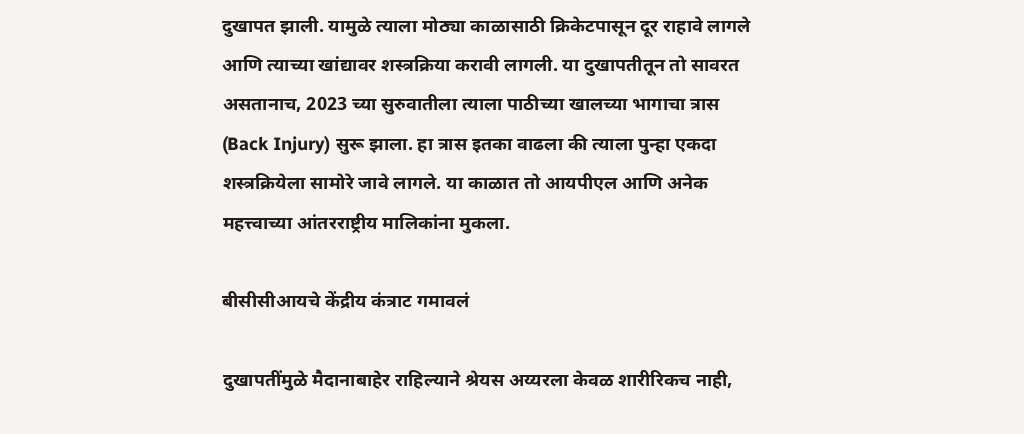दुखापत झाली. यामुळे त्याला मोठ्या काळासाठी क्रिकेटपासून दूर राहावे लागले आणि त्याच्या खांद्यावर शस्त्रक्रिया करावी लागली. या दुखापतीतून तो सावरत असतानाच, 2023 च्या सुरुवातीला त्याला पाठीच्या खालच्या भागाचा त्रास (Back Injury) सुरू झाला. हा त्रास इतका वाढला की त्याला पुन्हा एकदा शस्त्रक्रियेला सामोरे जावे लागले. या काळात तो आयपीएल आणि अनेक महत्त्वाच्या आंतरराष्ट्रीय मालिकांना मुकला.

बीसीसीआयचे केंद्रीय कंत्राट गमावलं

दुखापतींमुळे मैदानाबाहेर राहिल्याने श्रेयस अय्यरला केवळ शारीरिकच नाही,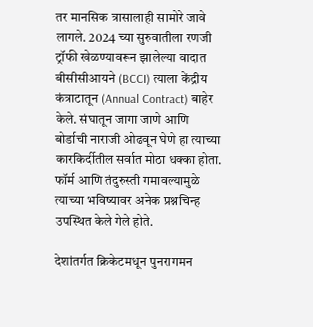तर मानसिक त्रासालाही सामोरे जावे लागले. 2024 च्या सुरुवातीला रणजी ट्रॉफी खेळण्यावरून झालेल्या वादात बीसीसीआयने (BCCI) त्याला केंद्रीय कंत्राटातून (Annual Contract) बाहेर केले. संघातून जागा जाणे आणि बोर्डाची नाराजी ओढवून घेणे हा त्याच्या कारकिर्दीतील सर्वात मोठा धक्का होता. फॉर्म आणि तंदुरुस्ती गमावल्यामुळे त्याच्या भविष्यावर अनेक प्रश्नचिन्ह उपस्थित केले गेले होते.

देशांतर्गत क्रिकेटमधून पुनरागमन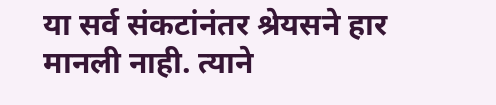या सर्व संकटांनंतर श्रेयसने हार मानली नाही. त्याने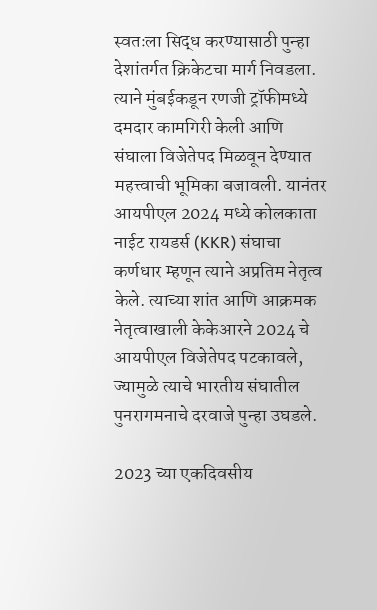स्वतःला सिद्ध करण्यासाठी पुन्हा देशांतर्गत क्रिकेटचा मार्ग निवडला. त्याने मुंबईकडून रणजी ट्रॉफीमध्ये दमदार कामगिरी केली आणि संघाला विजेतेपद मिळवून देण्यात महत्त्वाची भूमिका बजावली. यानंतर आयपीएल 2024 मध्ये कोलकाता नाईट रायडर्स (KKR) संघाचा कर्णधार म्हणून त्याने अप्रतिम नेतृत्व केले. त्याच्या शांत आणि आक्रमक नेतृत्वाखाली केकेआरने 2024 चे आयपीएल विजेतेपद पटकावले, ज्यामुळे त्याचे भारतीय संघातील पुनरागमनाचे दरवाजे पुन्हा उघडले.

2023 च्या एकदिवसीय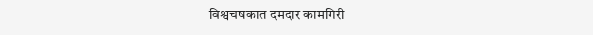विश्वचषकात दमदार कामगिरी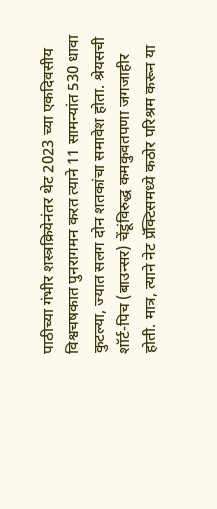पाठीच्या गंभीर शस्त्रक्रियेनंतर थेट 2023 च्या एकदिवसीय विश्वचषकात पुनरागमन करत त्याने 11 सामन्यांत 530 धावा कुटल्या, ज्यात सलग दोन शतकांचा समावेश होता. श्रेयसची शॉर्ट-पिच (बाउन्सर) चेंडूंविरुद्ध कमकुवतपणा जगजाहीर होती. मात्र, त्याने नेट प्रॅक्टिसमध्ये कठोर परिश्रम करून या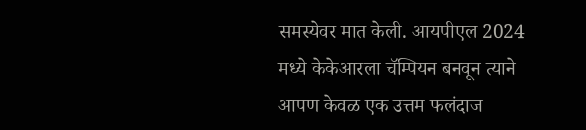समस्येवर मात केली. आयपीएल 2024 मध्ये केकेआरला चॅम्पियन बनवून त्याने आपण केवळ एक उत्तम फलंदाज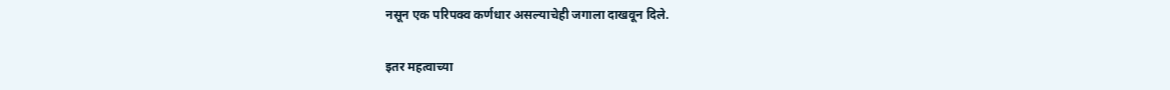नसून एक परिपक्व कर्णधार असल्याचेही जगाला दाखवून दिले.

इतर महत्वाच्या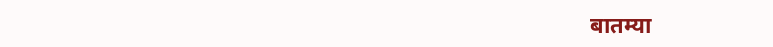बातम्या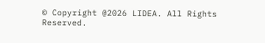© Copyright @2026 LIDEA. All Rights Reserved.